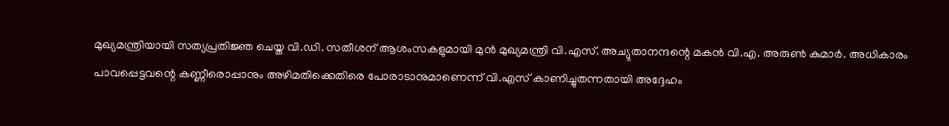മുഖ്യമന്ത്രിയായി സത്യപ്രതിജ്ഞ ചെയ്ത വി.ഡി. സതീശന് ആശംസകളുമായി മുൻ മുഖ്യമന്ത്രി വി.എസ്. അച്യുതാനന്ദന്റെ മകൻ വി.എ. അരുൺ കുമാർ. അധികാരം പാവപ്പെട്ടവന്റെ കണ്ണീരൊപ്പാനും അഴിമതിക്കെതിരെ പോരാടാനുമാണെന്ന് വി.എസ് കാണിച്ചുതന്നതായി അദ്ദേഹം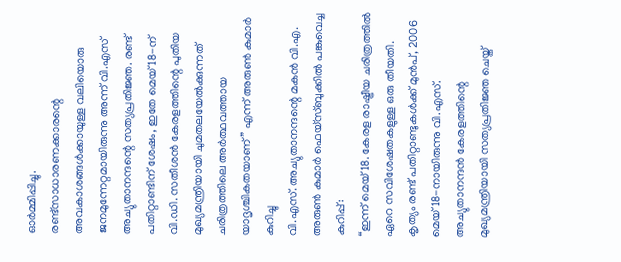ഓർമ്മിപ്പിച്ചു.
രണ്ട്സാധാരണക്കാരന്റെ അവകാശങ്ങൾക്കായുള്ള വലിയൊരു ജനമുന്നേറ്റമായിരുന്നു അന്ന് വി.എസ് അച്യുതാനന്ദന്റെ സത്യപ്രതിജ്ഞ. രണ്ട് പതിറ്റാണ്ടിന് ശേഷം, ഇതേ മെയ് 18-ന് വി.ഡി. സതീശൻ കേരളത്തിന്റെ പുതിയ മുഖ്യമന്ത്രിയായി ചുമതലയേൽക്കുന്നത് ചരിത്രത്തിലെ അർത്ഥവത്തായ യാദൃശ്ചികതയാണ്” എന്ന് അരുൺ കുമാർ കുറിച്ചു
വി.എസ്. അച്യുതാനന്ദന്റെ മകൻ വി.എ. അരുൺ കുമാർ ഫെയ്സ്ബുക്കിൽ പങ്കുവെച്ച കുറിപ്പ്:
“ഇന്ന് മെയ് 18. കേരള രാഷ്ട്രീയ ചരിത്രത്തിൽ ഏറെ സവിശേഷതകളുള്ള ഒരു തീയതി. കൃത്യം രണ്ട് പതിറ്റാണ്ടുകൾക്ക് മുൻപ്, 2006 മെയ് 18-നായിരുന്നു വി.എസ്. അച്യുതാനന്ദൻ കേരളത്തിന്റെ മുഖ്യമന്ത്രിയായി സത്യപ്രതിജ്ഞ ചെയ്ത്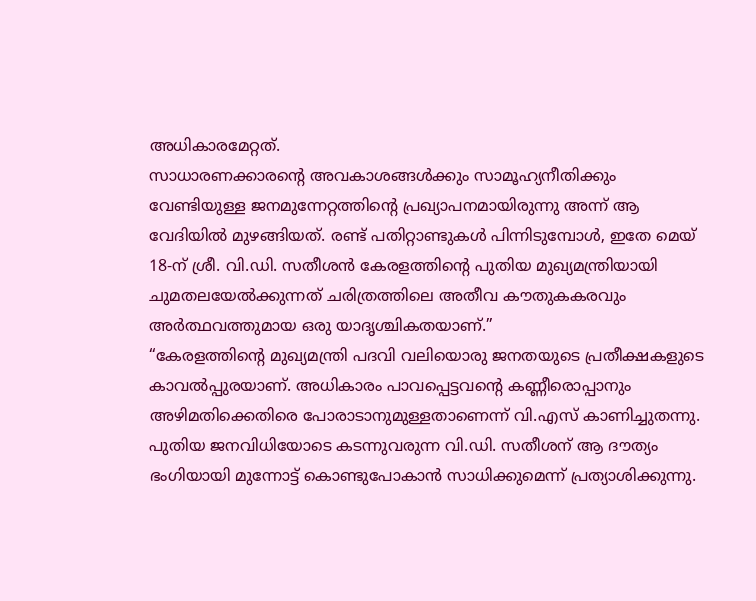അധികാരമേറ്റത്.
സാധാരണക്കാരന്റെ അവകാശങ്ങൾക്കും സാമൂഹ്യനീതിക്കും വേണ്ടിയുള്ള ജനമുന്നേറ്റത്തിന്റെ പ്രഖ്യാപനമായിരുന്നു അന്ന് ആ വേദിയിൽ മുഴങ്ങിയത്. രണ്ട് പതിറ്റാണ്ടുകൾ പിന്നിടുമ്പോൾ, ഇതേ മെയ് 18-ന് ശ്രീ. വി.ഡി. സതീശൻ കേരളത്തിന്റെ പുതിയ മുഖ്യമന്ത്രിയായി ചുമതലയേൽക്കുന്നത് ചരിത്രത്തിലെ അതീവ കൗതുകകരവും അർത്ഥവത്തുമായ ഒരു യാദൃശ്ചികതയാണ്.”
“കേരളത്തിന്റെ മുഖ്യമന്ത്രി പദവി വലിയൊരു ജനതയുടെ പ്രതീക്ഷകളുടെ കാവൽപ്പുരയാണ്. അധികാരം പാവപ്പെട്ടവന്റെ കണ്ണീരൊപ്പാനും അഴിമതിക്കെതിരെ പോരാടാനുമുള്ളതാണെന്ന് വി.എസ് കാണിച്ചുതന്നു.
പുതിയ ജനവിധിയോടെ കടന്നുവരുന്ന വി.ഡി. സതീശന് ആ ദൗത്യം ഭംഗിയായി മുന്നോട്ട് കൊണ്ടുപോകാൻ സാധിക്കുമെന്ന് പ്രത്യാശിക്കുന്നു.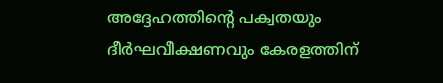അദ്ദേഹത്തിന്റെ പക്വതയും ദീർഘവീക്ഷണവും കേരളത്തിന്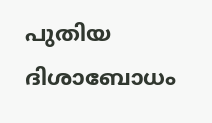പുതിയ ദിശാബോധം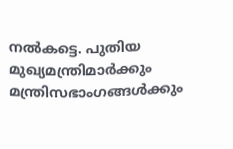നൽകട്ടെ. പുതിയ മുഖ്യമന്ത്രിമാർക്കും മന്ത്രിസഭാംഗങ്ങൾക്കും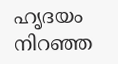ഹൃദയം നിറഞ്ഞ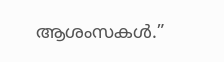ആശംസകൾ.”